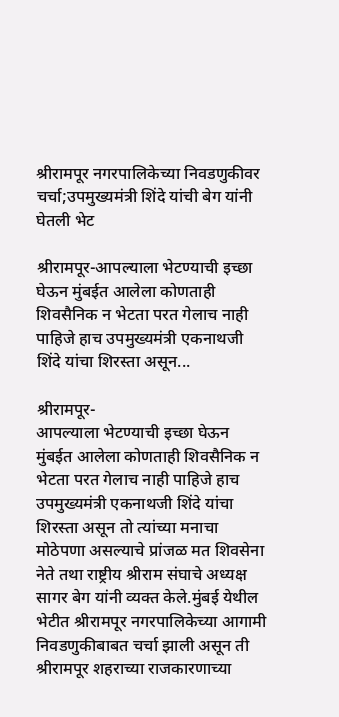श्रीरामपूर नगरपालिकेच्या निवडणुकीवर चर्चा;उपमुख्यमंत्री शिंदे यांची बेग यांनी घेतली भेट

श्रीरामपूर-आपल्याला भेटण्याची इच्छा घेऊन मुंबईत आलेला कोणताही शिवसैनिक न भेटता परत गेलाच नाही पाहिजे हाच उपमुख्यमंत्री एकनाथजी शिंदे यांचा शिरस्ता असून...

श्रीरामपूर-
आपल्याला भेटण्याची इच्छा घेऊन मुंबईत आलेला कोणताही शिवसैनिक न भेटता परत गेलाच नाही पाहिजे हाच उपमुख्यमंत्री एकनाथजी शिंदे यांचा शिरस्ता असून तो त्यांच्या मनाचा मोठेपणा असल्याचे प्रांजळ मत शिवसेना नेते तथा राष्ट्रीय श्रीराम संघाचे अध्यक्ष सागर बेग यांनी व्यक्त केले.मुंबई येथील भेटीत श्रीरामपूर नगरपालिकेच्या आगामी निवडणुकीबाबत चर्चा झाली असून ती श्रीरामपूर शहराच्या राजकारणाच्या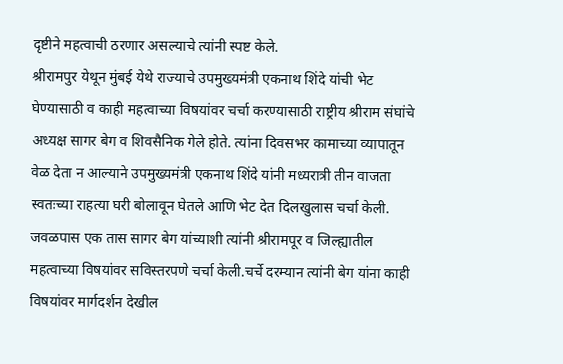दृष्टीने महत्वाची ठरणार असल्याचे त्यांनी स्पष्ट केले.
श्रीरामपुर येथून मुंबई येथे राज्याचे उपमुख्यमंत्री एकनाथ शिंदे यांची भेट घेण्यासाठी व काही महत्वाच्या विषयांवर चर्चा करण्यासाठी राष्ट्रीय श्रीराम संघांचे अध्यक्ष सागर बेग व शिवसैनिक गेले होते. त्यांना दिवसभर कामाच्या व्यापातून वेळ देता न आल्याने उपमुख्यमंत्री एकनाथ शिंदे यांनी मध्यरात्री तीन वाजता स्वतःच्या राहत्या घरी बोलावून घेतले आणि भेट देत दिलखुलास चर्चा केली. जवळपास एक तास सागर बेग यांच्याशी त्यांनी श्रीरामपूर व जिल्ह्यातील महत्वाच्या विषयांवर सविस्तरपणे चर्चा केली.चर्चे दरम्यान त्यांनी बेग यांना काही विषयांवर मार्गदर्शन देखील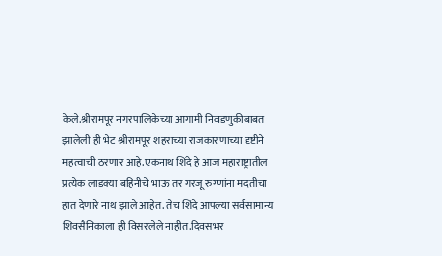केले.श्रीरामपूर नगरपालिकेच्या आगामी निवडणुकीबाबत झालेली ही भेट श्रीरामपूर शहराच्या राजकारणाच्या दृष्टीने महत्वाची ठरणार आहे.एकनाथ शिंदे हे आज महाराष्ट्रातील प्रत्येक लाडक्या बहिनीचे भाऊ तर गरजू रुग्णांना मदतीचा हात देणारे नाथ झाले आहेत. तेच शिंदे आपल्या सर्वसामान्य शिवसैनिकाला ही विसरलेले नाहीत.दिवसभर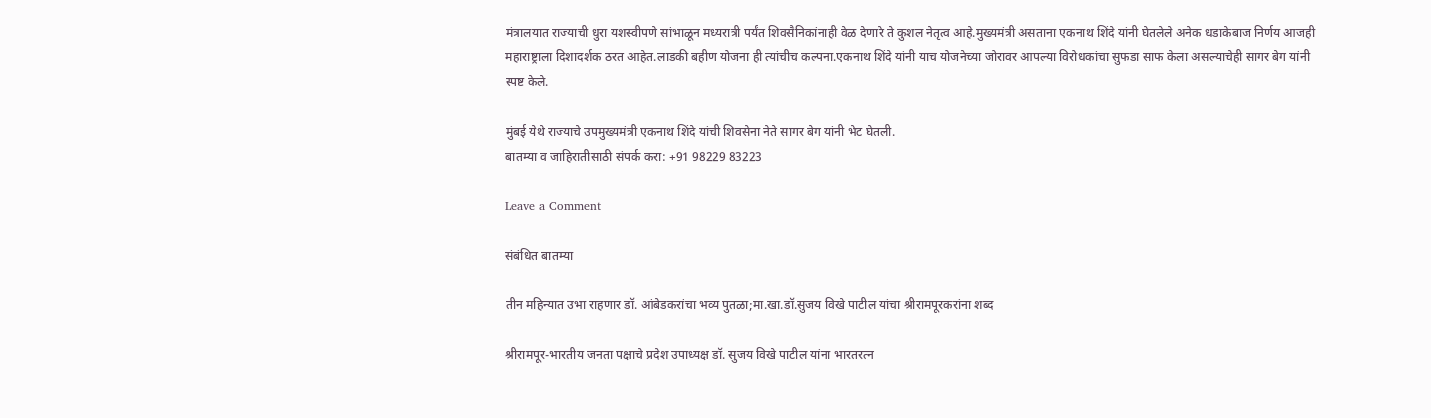मंत्रालयात राज्याची धुरा यशस्वीपणे सांभाळून मध्यरात्री पर्यंत शिवसैनिकांनाही वेळ देणारे ते कुशल नेतृत्व आहे.मुख्यमंत्री असताना एकनाथ शिंदे यांनी घेतलेले अनेक धडाकेबाज निर्णय आजही महाराष्ट्राला दिशादर्शक ठरत आहेत.लाडकी बहीण योजना ही त्यांचीच कल्पना.एकनाथ शिंदे यांनी याच योजनेच्या जोरावर आपल्या विरोधकांचा सुफडा साफ केला असल्याचेही सागर बेग यांनी स्पष्ट केले.

मुंबई येथे राज्याचे उपमुख्यमंत्री एकनाथ शिंदे यांची शिवसेना नेते सागर बेग यांनी भेट घेतली.
बातम्या व जाहिरातीसाठी संपर्क करा: +91 98229 83223

Leave a Comment

संबंधित बातम्या

तीन महिन्यात उभा राहणार डॉ. आंबेडकरांचा भव्य पुतळा;मा.खा.डॉ.सुजय विखे पाटील यांचा श्रीरामपूरकरांना शब्द

श्रीरामपूर-भारतीय जनता पक्षाचे प्रदेश उपाध्यक्ष डॉ. सुजय विखे पाटील यांना भारतरत्न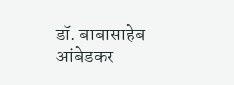डॉ. बाबासाहेब आंबेडकर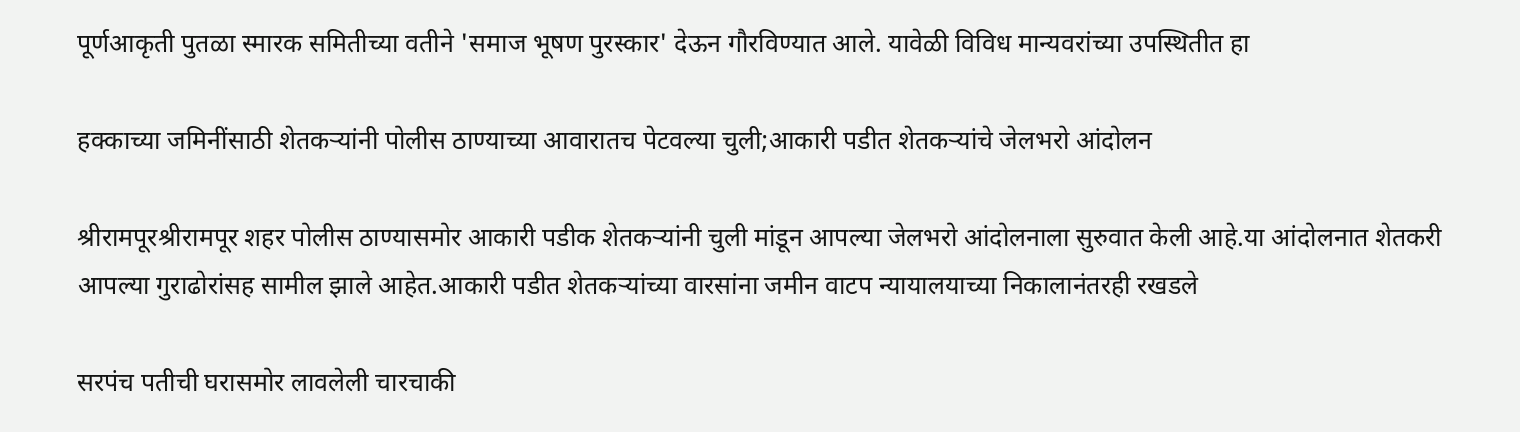पूर्णआकृती पुतळा स्मारक समितीच्या वतीने 'समाज भूषण पुरस्कार' देऊन गौरविण्यात आले. यावेळी विविध मान्यवरांच्या उपस्थितीत हा

हक्काच्या जमिनींसाठी शेतकऱ्यांनी पोलीस ठाण्याच्या आवारातच पेटवल्या चुली;आकारी पडीत शेतकऱ्यांचे जेलभरो आंदोलन

श्रीरामपूरश्रीरामपूर शहर पोलीस ठाण्यासमोर आकारी पडीक शेतकऱ्यांनी चुली मांडून आपल्या जेलभरो आंदोलनाला सुरुवात केली आहे.या आंदोलनात शेतकरी आपल्या गुराढोरांसह सामील झाले आहेत.आकारी पडीत शेतकऱ्यांच्या वारसांना जमीन वाटप न्यायालयाच्या निकालानंतरही रखडले

सरपंच पतीची घरासमोर लावलेली चारचाकी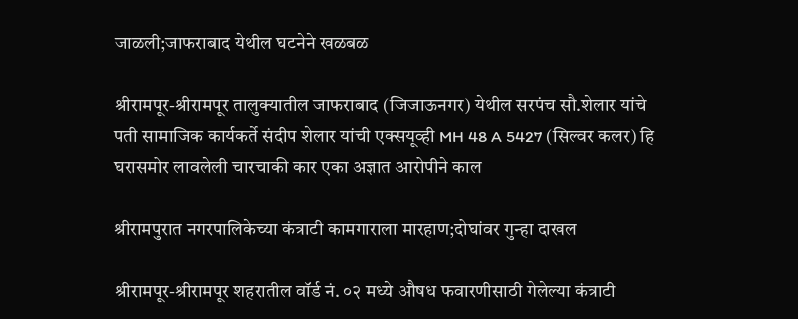जाळली;जाफराबाद येथील घटनेने खळबळ

श्रीरामपूर-श्रीरामपूर तालुक्यातील जाफराबाद (जिजाऊनगर) येथील सरपंच सौ.शेलार यांचे पती सामाजिक कार्यकर्ते संदीप शेलार यांची एक्सयूव्ही MH 48 A 5427 (सिल्वर कलर) हि घरासमोर लावलेली चारचाकी कार एका अज्ञात आरोपीने काल

श्रीरामपुरात नगरपालिकेच्या कंत्राटी कामगाराला मारहाण;दोघांवर गुन्हा दाखल

श्रीरामपूर-श्रीरामपूर शहरातील वॉर्ड नं. ०२ मध्ये औषध फवारणीसाठी गेलेल्या कंत्राटी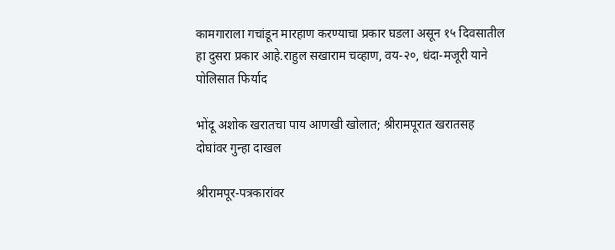कामगाराला गचांडून मारहाण करण्याचा प्रकार घडला असून १५ दिवसातील हा दुसरा प्रकार आहे.राहुल सखाराम चव्हाण, वय-२०, धंदा-मजूरी याने पोलिसात फिर्याद

भोंदू अशोक खरातचा पाय आणखी खोलात; श्रीरामपूरात खरातसह दोघांवर गुन्हा दाखल

श्रीरामपूर-पत्रकारांवर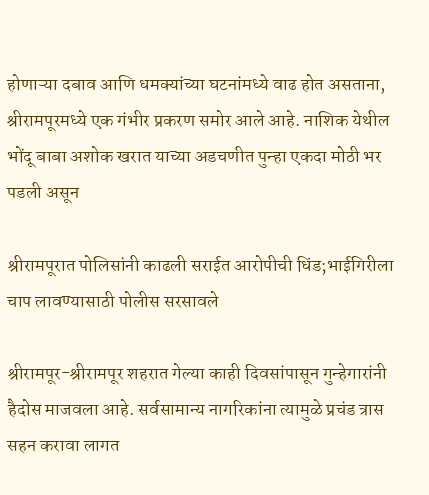होणाऱ्या दबाव आणि धमक्यांच्या घटनांमध्ये वाढ होत असताना, श्रीरामपूरमध्ये एक गंभीर प्रकरण समोर आले आहे. नाशिक येथील भोंदू बाबा अशोक खरात याच्या अडचणीत पुन्हा एकदा मोठी भर पडली असून

श्रीरामपूरात पोलिसांनी काढली सराईत आरोपीची धिंड;भाईगिरीला चाप लावण्यासाठी पोलीस सरसावले

श्रीरामपूर-श्रीरामपूर शहरात गेल्या काही दिवसांपासून गुन्हेगारांनी हैदोस माजवला आहे. सर्वसामान्य नागरिकांना त्यामुळे प्रचंड त्रास सहन करावा लागत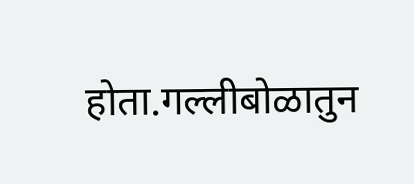होता.गल्लीबोळातुन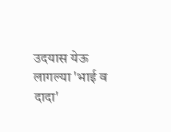उदयास येऊ लागल्या 'भाई व दादा'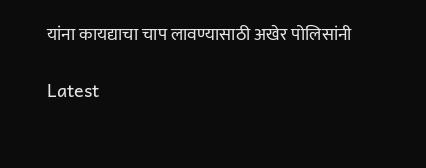यांना कायद्याचा चाप लावण्यासाठी अखेर पोलिसांनी

Latest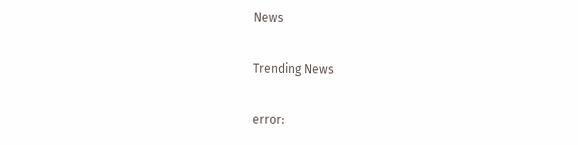News

Trending News

error: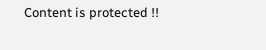Content is protected !!